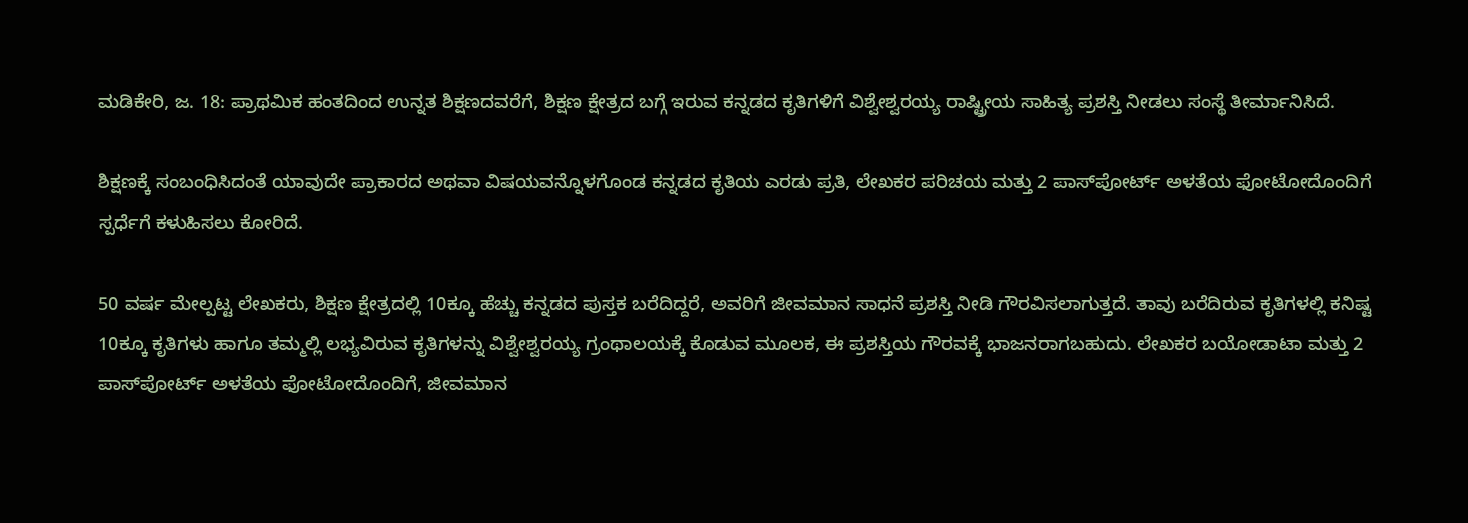ಮಡಿಕೇರಿ, ಜ. 18: ಪ್ರಾಥಮಿಕ ಹಂತದಿಂದ ಉನ್ನತ ಶಿಕ್ಷಣದವರೆಗೆ, ಶಿಕ್ಷಣ ಕ್ಷೇತ್ರದ ಬಗ್ಗೆ ಇರುವ ಕನ್ನಡದ ಕೃತಿಗಳಿಗೆ ವಿಶ್ವೇಶ್ವರಯ್ಯ ರಾಷ್ಟ್ರೀಯ ಸಾಹಿತ್ಯ ಪ್ರಶಸ್ತಿ ನೀಡಲು ಸಂಸ್ಥೆ ತೀರ್ಮಾನಿಸಿದೆ.

ಶಿಕ್ಷಣಕ್ಕೆ ಸಂಬಂಧಿಸಿದಂತೆ ಯಾವುದೇ ಪ್ರಾಕಾರದ ಅಥವಾ ವಿಷಯವನ್ನೊಳಗೊಂಡ ಕನ್ನಡದ ಕೃತಿಯ ಎರಡು ಪ್ರತಿ, ಲೇಖಕರ ಪರಿಚಯ ಮತ್ತು 2 ಪಾಸ್‍ಪೋರ್ಟ್ ಅಳತೆಯ ಫೋಟೋದೊಂದಿಗೆ ಸ್ಪರ್ಧೆಗೆ ಕಳುಹಿಸಲು ಕೋರಿದೆ.

50 ವರ್ಷ ಮೇಲ್ಪಟ್ಟ ಲೇಖಕರು, ಶಿಕ್ಷಣ ಕ್ಷೇತ್ರದಲ್ಲಿ 10ಕ್ಕೂ ಹೆಚ್ಚು ಕನ್ನಡದ ಪುಸ್ತಕ ಬರೆದಿದ್ದರೆ, ಅವರಿಗೆ ಜೀವಮಾನ ಸಾಧನೆ ಪ್ರಶಸ್ತಿ ನೀಡಿ ಗೌರವಿಸಲಾಗುತ್ತದೆ. ತಾವು ಬರೆದಿರುವ ಕೃತಿಗಳಲ್ಲಿ ಕನಿಷ್ಟ 10ಕ್ಕೂ ಕೃತಿಗಳು ಹಾಗೂ ತಮ್ಮಲ್ಲಿ ಲಭ್ಯವಿರುವ ಕೃತಿಗಳನ್ನು ವಿಶ್ವೇಶ್ವರಯ್ಯ ಗ್ರಂಥಾಲಯಕ್ಕೆ ಕೊಡುವ ಮೂಲಕ, ಈ ಪ್ರಶಸ್ತಿಯ ಗೌರವಕ್ಕೆ ಭಾಜನರಾಗಬಹುದು. ಲೇಖಕರ ಬಯೋಡಾಟಾ ಮತ್ತು 2 ಪಾಸ್‍ಪೋರ್ಟ್ ಅಳತೆಯ ಫೋಟೋದೊಂದಿಗೆ, ಜೀವಮಾನ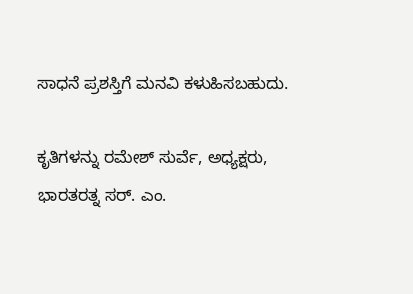ಸಾಧನೆ ಪ್ರಶಸ್ತಿಗೆ ಮನವಿ ಕಳುಹಿಸಬಹುದು.

ಕೃತಿಗಳನ್ನು ರಮೇಶ್ ಸುರ್ವೆ, ಅಧ್ಯಕ್ಷರು, ಭಾರತರತ್ನ ಸರ್. ಎಂ.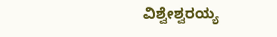ವಿಶ್ವೇಶ್ವರಯ್ಯ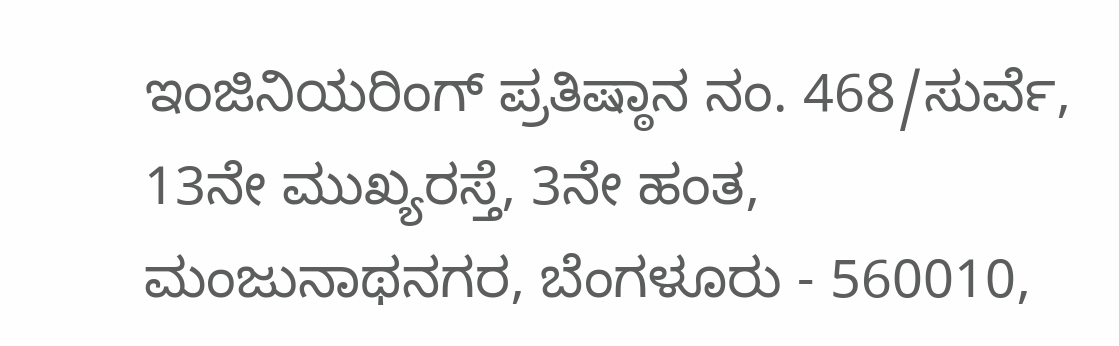ಇಂಜಿನಿಯರಿಂಗ್ ಪ್ರತಿಷ್ಠಾನ ನಂ. 468/ಸುರ್ವೆ, 13ನೇ ಮುಖ್ಯರಸ್ತೆ, 3ನೇ ಹಂತ, ಮಂಜುನಾಥನಗರ, ಬೆಂಗಳೂರು - 560010,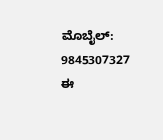ಮೊಬೈಲ್: 9845307327 ಈ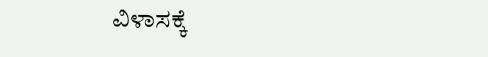ವಿಳಾಸಕ್ಕೆ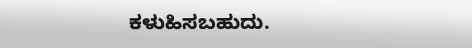ಕಳುಹಿಸಬಹುದು.